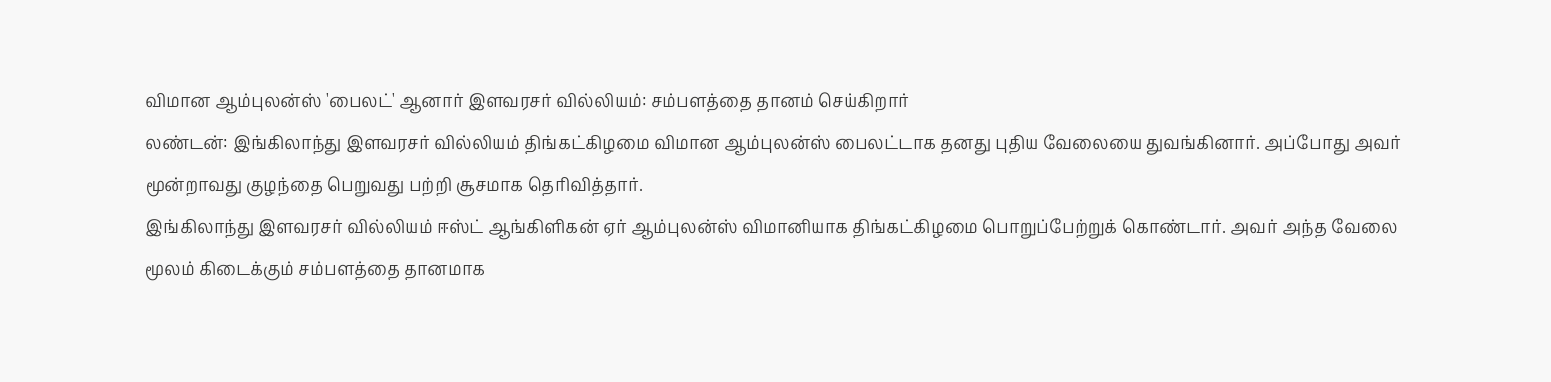விமான ஆம்புலன்ஸ் 'பைலட்' ஆனார் இளவரசர் வில்லியம்: சம்பளத்தை தானம் செய்கிறார்
லண்டன்: இங்கிலாந்து இளவரசர் வில்லியம் திங்கட்கிழமை விமான ஆம்புலன்ஸ் பைலட்டாக தனது புதிய வேலையை துவங்கினார். அப்போது அவர் மூன்றாவது குழந்தை பெறுவது பற்றி சூசமாக தெரிவித்தார்.
இங்கிலாந்து இளவரசர் வில்லியம் ஈஸ்ட் ஆங்கிளிகன் ஏர் ஆம்புலன்ஸ் விமானியாக திங்கட்கிழமை பொறுப்பேற்றுக் கொண்டார். அவர் அந்த வேலை மூலம் கிடைக்கும் சம்பளத்தை தானமாக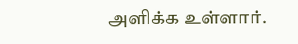அளிக்க உள்ளார்.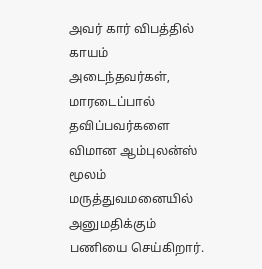அவர் கார் விபத்தில் காயம் அடைந்தவர்கள், மாரடைப்பால் தவிப்பவர்களை விமான ஆம்புலன்ஸ் மூலம் மருத்துவமனையில் அனுமதிக்கும் பணியை செய்கிறார்.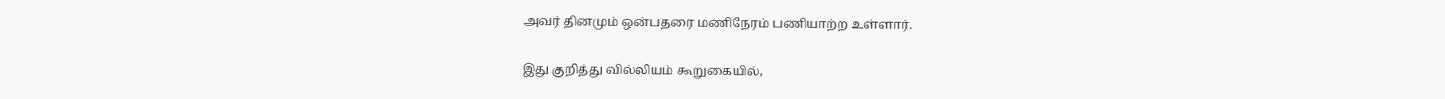அவர் தினமும் ஒன்பதரை மணிநேரம் பணியாற்ற உள்ளார்.

இது குறித்து வில்லியம் கூறுகையில்,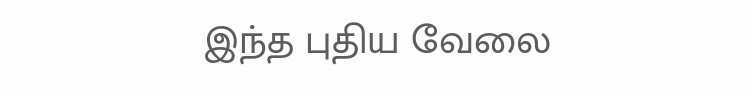இந்த புதிய வேலை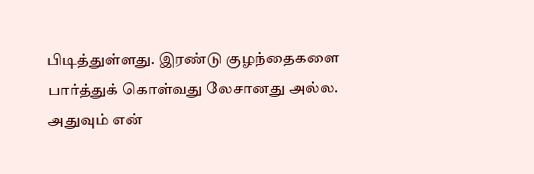பிடித்துள்ளது. இரண்டு குழந்தைகளை பார்த்துக் கொள்வது லேசானது அல்ல. அதுவும் என்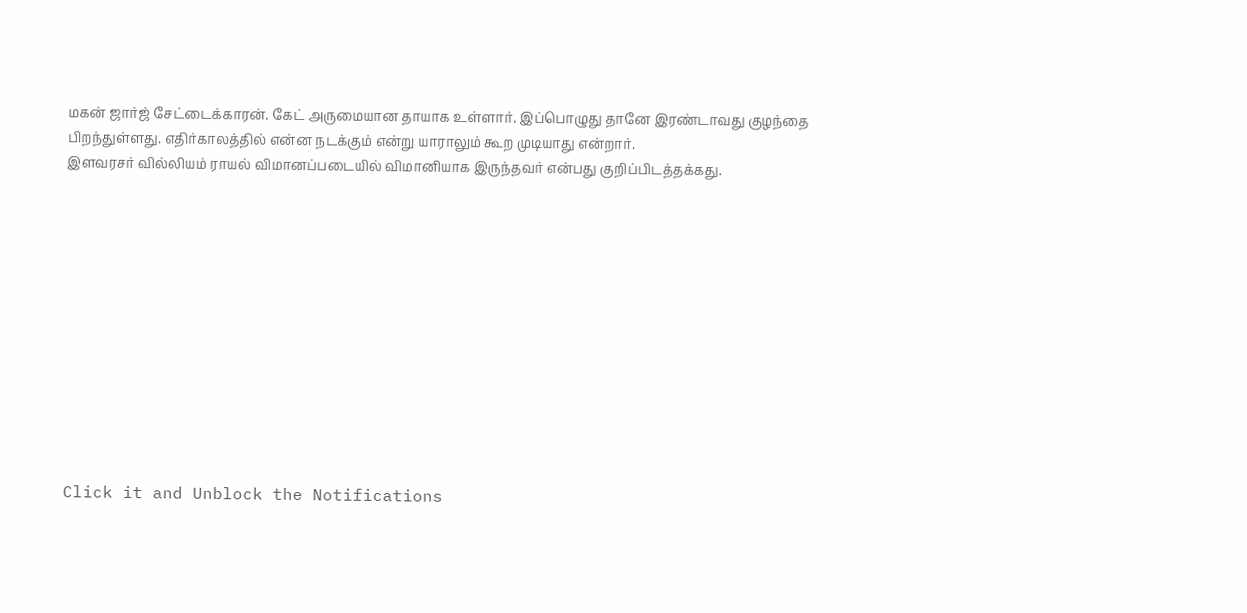மகன் ஜார்ஜ் சேட்டைக்காரன். கேட் அருமையான தாயாக உள்ளார். இப்பொழுது தானே இரண்டாவது குழந்தை பிறந்துள்ளது. எதிர்காலத்தில் என்ன நடக்கும் என்று யாராலும் கூற முடியாது என்றார்.
இளவரசர் வில்லியம் ராயல் விமானப்படையில் விமானியாக இருந்தவர் என்பது குறிப்பிடத்தக்கது.












Click it and Unblock the Notifications